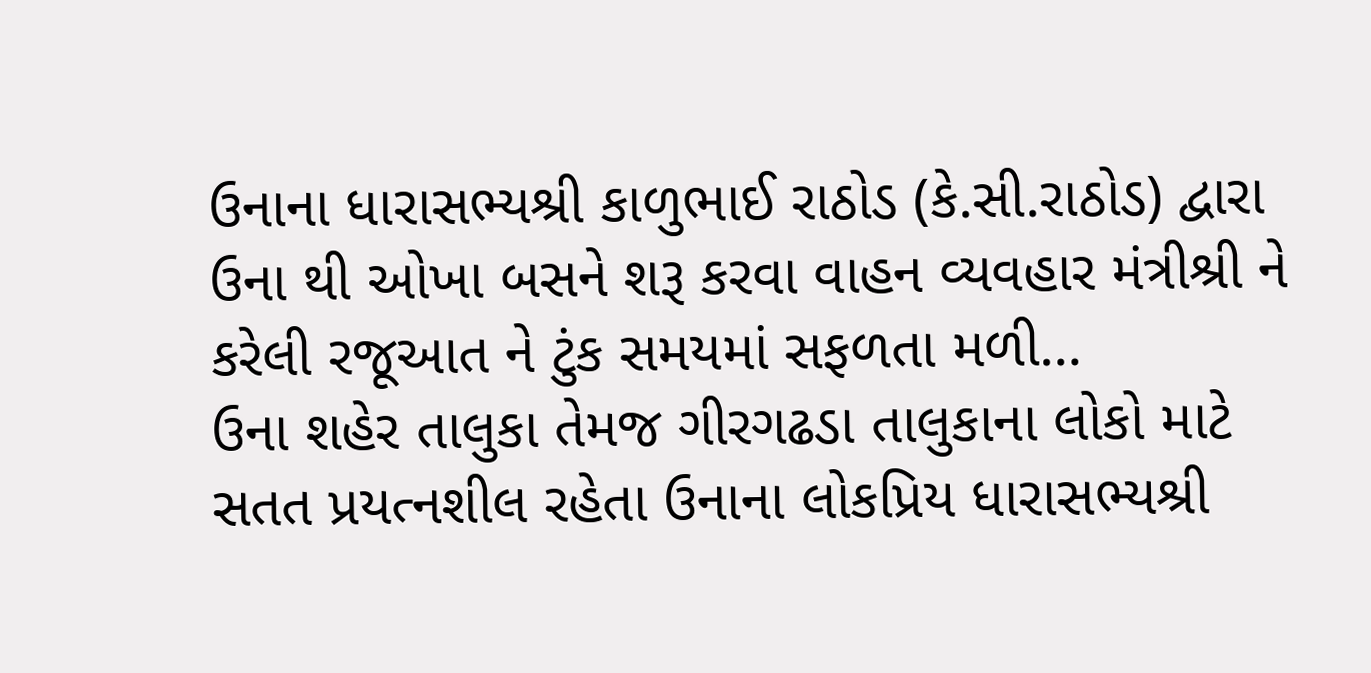ઉનાના ધારાસભ્યશ્રી કાળુભાઈ રાઠોડ (કે.સી.રાઠોડ) દ્વારા ઉના થી ઓખા બસને શરૂ કરવા વાહન વ્યવહાર મંત્રીશ્રી ને કરેલી રજૂઆત ને ટુંક સમયમાં સફળતા મળી…
ઉના શહેર તાલુકા તેમજ ગીરગઢડા તાલુકાના લોકો માટે સતત પ્રયત્નશીલ રહેતા ઉનાના લોકપ્રિય ધારાસભ્યશ્રી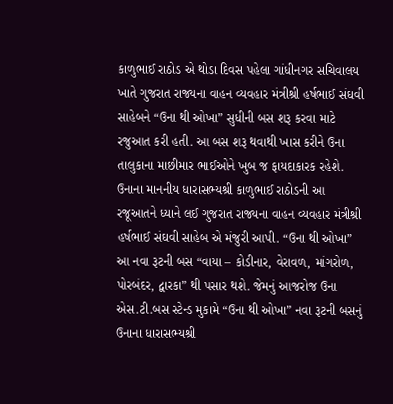કાળુભાઈ રાઠોડ એ થોડા દિવસ પહેલા ગાંધીનગર સચિવાલય ખાતે ગુજરાત રાજ્યના વાહન વ્યવહાર મંત્રીશ્રી હર્ષભાઈ સંઘવી સાહેબને “ઉના થી ઓખા” સુધીની બસ શરૂ કરવા માટે રજુઆત કરી હતી. આ બસ શરૂ થવાથી ખાસ કરીને ઉના તાલુકાના માછીમાર ભાઈઓને ખુબ જ ફાયદાકારક રહેશે. ઉનાના માનનીય ધારાસભ્યશ્રી કાળુભાઈ રાઠોડની આ રજૂઆતને ધ્યાને લઈ ગુજરાત રાજ્યના વાહન વ્યવહાર મંત્રીશ્રી હર્ષભાઈ સંઘવી સાહેબ એ મંજુરી આપી. “ઉના થી ઓખા” આ નવા રૂટની બસ “વાયા – કોડીનાર, વેરાવળ, માંગરોળ, પોરબંદર, દ્વારકા” થી પસાર થશે. જેમનું આજરોજ ઉના એસ.ટી.બસ સ્ટેન્ડ મુકામે “ઉના થી ઓખા” નવા રૂટની બસનું ઉનાના ધારાસભ્યશ્રી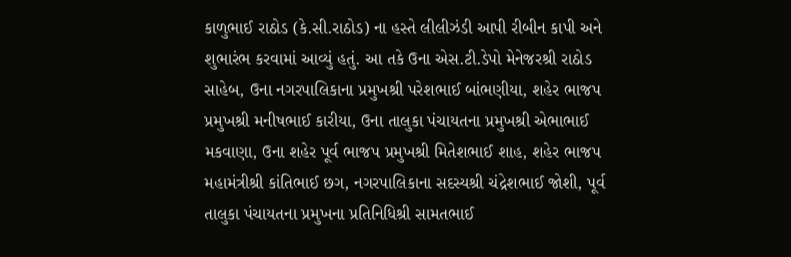કાળુભાઈ રાઠોડ (કે.સી.રાઠોડ) ના હસ્તે લીલીઝંડી આપી રીબીન કાપી અને શુભારંભ કરવામાં આવ્યું હતું. આ તકે ઉના એસ.ટી.ડેપો મેનેજરશ્રી રાઠોડ સાહેબ, ઉના નગરપાલિકાના પ્રમુખશ્રી પરેશભાઈ બાંભણીયા, શહેર ભાજપ પ્રમુખશ્રી મનીષભાઈ કારીયા, ઉના તાલુકા પંચાયતના પ્રમુખશ્રી એભાભાઈ મકવાણા, ઉના શહેર પૂર્વ ભાજપ પ્રમુખશ્રી મિતેશભાઈ શાહ, શહેર ભાજપ મહામંત્રીશ્રી કાંતિભાઈ છગ, નગરપાલિકાના સદસ્યશ્રી ચંદ્રેશભાઈ જોશી, પૂર્વ તાલુકા પંચાયતના પ્રમુખના પ્રતિનિધિશ્રી સામતભાઈ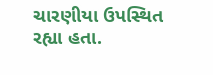ચારણીયા ઉપસ્થિત રહ્યા હતા.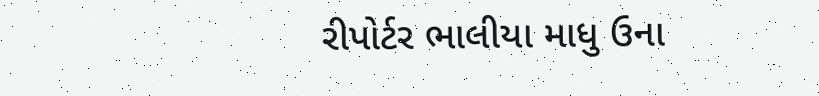રીપોર્ટર ભાલીયા માધુ ઉના